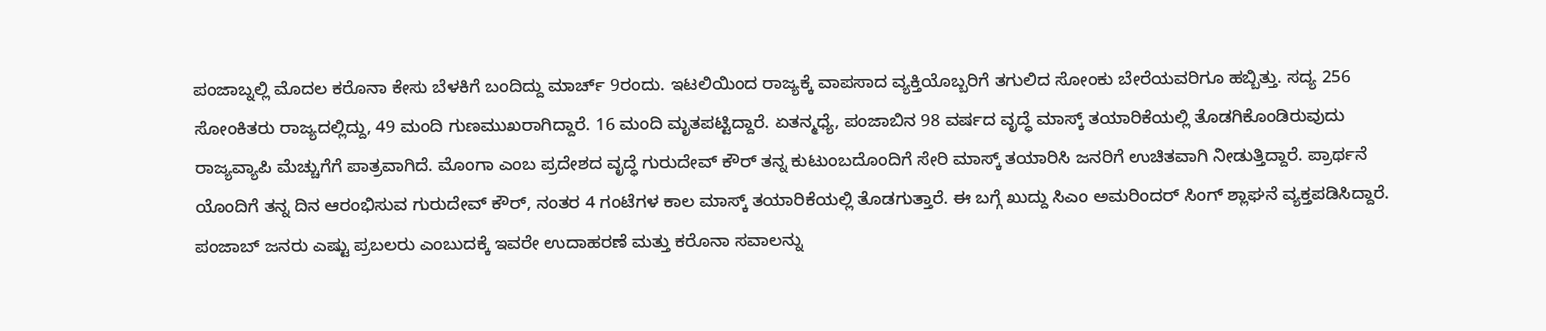ಪಂಜಾಬ್ನಲ್ಲಿ ಮೊದಲ ಕರೊನಾ ಕೇಸು ಬೆಳಕಿಗೆ ಬಂದಿದ್ದು ಮಾರ್ಚ್ 9ರಂದು. ಇಟಲಿಯಿಂದ ರಾಜ್ಯಕ್ಕೆ ವಾಪಸಾದ ವ್ಯಕ್ತಿಯೊಬ್ಬರಿಗೆ ತಗುಲಿದ ಸೋಂಕು ಬೇರೆಯವರಿಗೂ ಹಬ್ಬಿತ್ತು. ಸದ್ಯ 256 ಸೋಂಕಿತರು ರಾಜ್ಯದಲ್ಲಿದ್ದು, 49 ಮಂದಿ ಗುಣಮುಖರಾಗಿದ್ದಾರೆ. 16 ಮಂದಿ ಮೃತಪಟ್ಟಿದ್ದಾರೆ. ಏತನ್ಮಧ್ಯೆ, ಪಂಜಾಬಿನ 98 ವರ್ಷದ ವೃದ್ಧೆ ಮಾಸ್ಕ್ ತಯಾರಿಕೆಯಲ್ಲಿ ತೊಡಗಿಕೊಂಡಿರುವುದು ರಾಜ್ಯವ್ಯಾಪಿ ಮೆಚ್ಚುಗೆಗೆ ಪಾತ್ರವಾಗಿದೆ. ಮೊಂಗಾ ಎಂಬ ಪ್ರದೇಶದ ವೃದ್ಧೆ ಗುರುದೇವ್ ಕೌರ್ ತನ್ನ ಕುಟುಂಬದೊಂದಿಗೆ ಸೇರಿ ಮಾಸ್ಕ್ ತಯಾರಿಸಿ ಜನರಿಗೆ ಉಚಿತವಾಗಿ ನೀಡುತ್ತಿದ್ದಾರೆ. ಪ್ರಾರ್ಥನೆ ಯೊಂದಿಗೆ ತನ್ನ ದಿನ ಆರಂಭಿಸುವ ಗುರುದೇವ್ ಕೌರ್, ನಂತರ 4 ಗಂಟೆಗಳ ಕಾಲ ಮಾಸ್ಕ್ ತಯಾರಿಕೆಯಲ್ಲಿ ತೊಡಗುತ್ತಾರೆ. ಈ ಬಗ್ಗೆ ಖುದ್ದು ಸಿಎಂ ಅಮರಿಂದರ್ ಸಿಂಗ್ ಶ್ಲಾಘನೆ ವ್ಯಕ್ತಪಡಿಸಿದ್ದಾರೆ. ಪಂಜಾಬ್ ಜನರು ಎಷ್ಟು ಪ್ರಬಲರು ಎಂಬುದಕ್ಕೆ ಇವರೇ ಉದಾಹರಣೆ ಮತ್ತು ಕರೊನಾ ಸವಾಲನ್ನು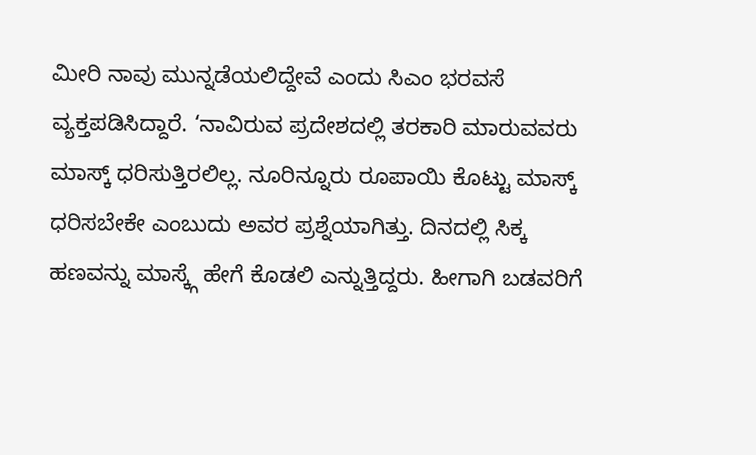ಮೀರಿ ನಾವು ಮುನ್ನಡೆಯಲಿದ್ದೇವೆ ಎಂದು ಸಿಎಂ ಭರವಸೆ ವ್ಯಕ್ತಪಡಿಸಿದ್ದಾರೆ. ‘ನಾವಿರುವ ಪ್ರದೇಶದಲ್ಲಿ ತರಕಾರಿ ಮಾರುವವರು ಮಾಸ್ಕ್ ಧರಿಸುತ್ತಿರಲಿಲ್ಲ. ನೂರಿನ್ನೂರು ರೂಪಾಯಿ ಕೊಟ್ಟು ಮಾಸ್ಕ್ ಧರಿಸಬೇಕೇ ಎಂಬುದು ಅವರ ಪ್ರಶ್ನೆಯಾಗಿತ್ತು. ದಿನದಲ್ಲಿ ಸಿಕ್ಕ ಹಣವನ್ನು ಮಾಸ್ಕ್ಗೆ ಹೇಗೆ ಕೊಡಲಿ ಎನ್ನುತ್ತಿದ್ದರು. ಹೀಗಾಗಿ ಬಡವರಿಗೆ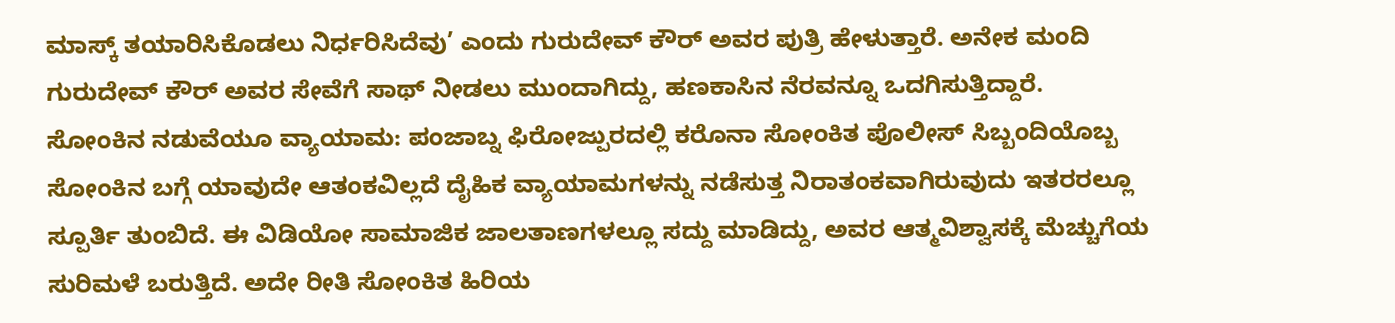ಮಾಸ್ಕ್ ತಯಾರಿಸಿಕೊಡಲು ನಿರ್ಧರಿಸಿದೆವು’ ಎಂದು ಗುರುದೇವ್ ಕೌರ್ ಅವರ ಪುತ್ರಿ ಹೇಳುತ್ತಾರೆ. ಅನೇಕ ಮಂದಿ ಗುರುದೇವ್ ಕೌರ್ ಅವರ ಸೇವೆಗೆ ಸಾಥ್ ನೀಡಲು ಮುಂದಾಗಿದ್ದು, ಹಣಕಾಸಿನ ನೆರವನ್ನೂ ಒದಗಿಸುತ್ತಿದ್ದಾರೆ.
ಸೋಂಕಿನ ನಡುವೆಯೂ ವ್ಯಾಯಾಮ: ಪಂಜಾಬ್ನ ಫಿರೋಜ್ಪುರದಲ್ಲಿ ಕರೊನಾ ಸೋಂಕಿತ ಪೊಲೀಸ್ ಸಿಬ್ಬಂದಿಯೊಬ್ಬ ಸೋಂಕಿನ ಬಗ್ಗೆ ಯಾವುದೇ ಆತಂಕವಿಲ್ಲದೆ ದೈಹಿಕ ವ್ಯಾಯಾಮಗಳನ್ನು ನಡೆಸುತ್ತ ನಿರಾತಂಕವಾಗಿರುವುದು ಇತರರಲ್ಲೂ ಸ್ಪೂರ್ತಿ ತುಂಬಿದೆ. ಈ ವಿಡಿಯೋ ಸಾಮಾಜಿಕ ಜಾಲತಾಣಗಳಲ್ಲೂ ಸದ್ದು ಮಾಡಿದ್ದು, ಅವರ ಆತ್ಮವಿಶ್ವಾಸಕ್ಕೆ ಮೆಚ್ಚುಗೆಯ ಸುರಿಮಳೆ ಬರುತ್ತಿದೆ. ಅದೇ ರೀತಿ ಸೋಂಕಿತ ಹಿರಿಯ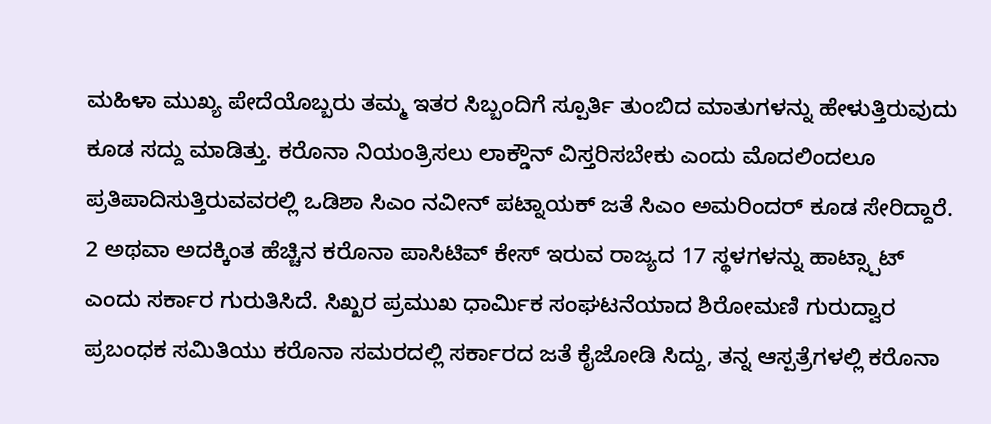ಮಹಿಳಾ ಮುಖ್ಯ ಪೇದೆಯೊಬ್ಬರು ತಮ್ಮ ಇತರ ಸಿಬ್ಬಂದಿಗೆ ಸ್ಪೂರ್ತಿ ತುಂಬಿದ ಮಾತುಗಳನ್ನು ಹೇಳುತ್ತಿರುವುದು ಕೂಡ ಸದ್ದು ಮಾಡಿತ್ತು. ಕರೊನಾ ನಿಯಂತ್ರಿಸಲು ಲಾಕ್ಡೌನ್ ವಿಸ್ತರಿಸಬೇಕು ಎಂದು ಮೊದಲಿಂದಲೂ ಪ್ರತಿಪಾದಿಸುತ್ತಿರುವವರಲ್ಲಿ ಒಡಿಶಾ ಸಿಎಂ ನವೀನ್ ಪಟ್ನಾಯಕ್ ಜತೆ ಸಿಎಂ ಅಮರಿಂದರ್ ಕೂಡ ಸೇರಿದ್ದಾರೆ. 2 ಅಥವಾ ಅದಕ್ಕಿಂತ ಹೆಚ್ಚಿನ ಕರೊನಾ ಪಾಸಿಟಿವ್ ಕೇಸ್ ಇರುವ ರಾಜ್ಯದ 17 ಸ್ಥಳಗಳನ್ನು ಹಾಟ್ಸ್ಪಾಟ್ ಎಂದು ಸರ್ಕಾರ ಗುರುತಿಸಿದೆ. ಸಿಖ್ಖರ ಪ್ರಮುಖ ಧಾರ್ವಿುಕ ಸಂಘಟನೆಯಾದ ಶಿರೋಮಣಿ ಗುರುದ್ವಾರ ಪ್ರಬಂಧಕ ಸಮಿತಿಯು ಕರೊನಾ ಸಮರದಲ್ಲಿ ಸರ್ಕಾರದ ಜತೆ ಕೈಜೋಡಿ ಸಿದ್ದು, ತನ್ನ ಆಸ್ಪತ್ರೆಗಳಲ್ಲಿ ಕರೊನಾ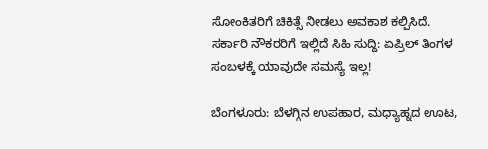ಸೋಂಕಿತರಿಗೆ ಚಿಕಿತ್ಸೆ ನೀಡಲು ಅವಕಾಶ ಕಲ್ಪಿಸಿದೆ.
ಸರ್ಕಾರಿ ನೌಕರರಿಗೆ ಇಲ್ಲಿದೆ ಸಿಹಿ ಸುದ್ದಿ: ಏಪ್ರಿಲ್ ತಿಂಗಳ ಸಂಬಳಕ್ಕೆ ಯಾವುದೇ ಸಮಸ್ಯೆ ಇಲ್ಲ!

ಬೆಂಗಳೂರು: ಬೆಳಗ್ಗಿನ ಉಪಹಾರ, ಮಧ್ಯಾಹ್ನದ ಊಟ,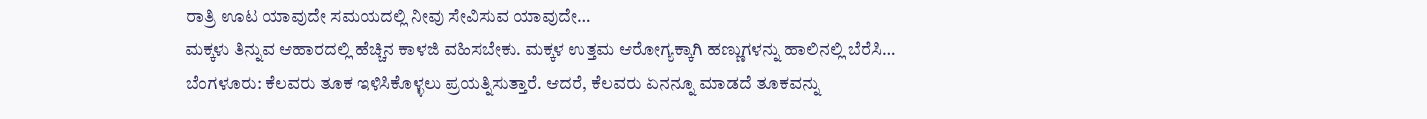ರಾತ್ರಿ ಊಟ ಯಾವುದೇ ಸಮಯದಲ್ಲಿ ನೀವು ಸೇವಿಸುವ ಯಾವುದೇ…
ಮಕ್ಕಳು ತಿನ್ನುವ ಆಹಾರದಲ್ಲಿ ಹೆಚ್ಚಿನ ಕಾಳಜಿ ವಹಿಸಬೇಕು. ಮಕ್ಕಳ ಉತ್ತಮ ಆರೋಗ್ಯಕ್ಕಾಗಿ ಹಣ್ಣುಗಳನ್ನು ಹಾಲಿನಲ್ಲಿ ಬೆರೆಸಿ…
ಬೆಂಗಳೂರು: ಕೆಲವರು ತೂಕ ಇಳಿಸಿಕೊಳ್ಳಲು ಪ್ರಯತ್ನಿಸುತ್ತಾರೆ. ಆದರೆ, ಕೆಲವರು ಏನನ್ನೂ ಮಾಡದೆ ತೂಕವನ್ನು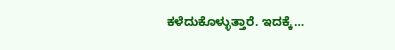ಕಳೆದುಕೊಳ್ಳುತ್ತಾರೆ. ಇದಕ್ಕೆ…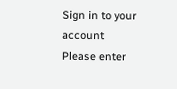Sign in to your account
Please enter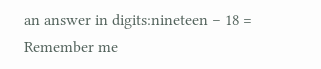an answer in digits:nineteen − 18 =
Remember me